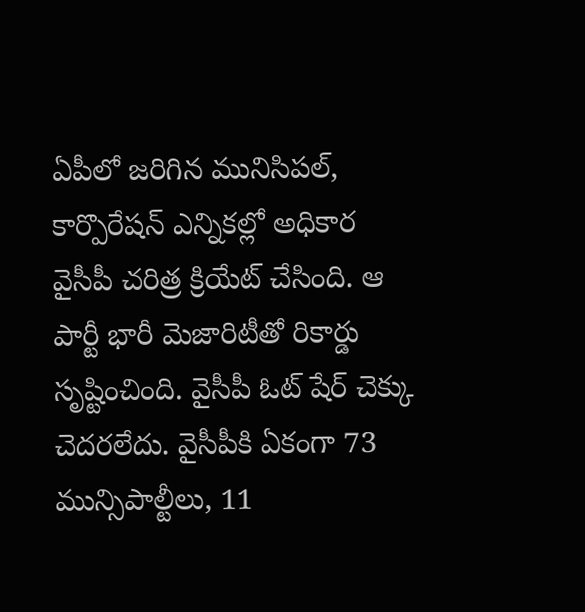ఏపీలో జరిగిన మునిసిపల్, కార్పొరేషన్ ఎన్నికల్లో అధికార
వైసీపీ చరిత్ర క్రియేట్ చేసింది. ఆ
పార్టీ భారీ మెజారిటీతో రికార్డు సృష్టించింది. వైసీపీ ఓట్ షేర్ చెక్కు చెదరలేదు. వైసీపీకి ఏకంగా 73 మున్సిపాల్టీలు, 11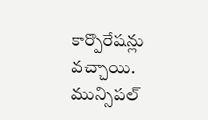కార్పొరేషన్లు వచ్చాయి. మున్సిపల్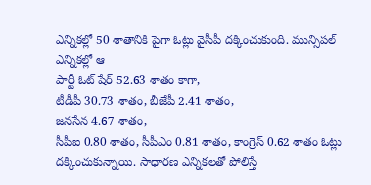ఎన్నికల్లో 50 శాతానికి పైగా ఓట్లు వైసీపీ దక్కించుకుంది. మున్సిపల్ ఎన్నికల్లో ఆ
పార్టీ ఓట్ షేర్ 52.63 శాతం కాగా,
టీడీపీ 30.73 శాతం, బీజేపీ 2.41 శాతం,
జనసేన 4.67 శాతం,
సీపీఐ 0.80 శాతం, సీపీఎం 0.81 శాతం, కాంగ్రెస్ 0.62 శాతం ఓట్లు దక్కించుకున్నాయి. సాధారణ ఎన్నికలతో పోలిస్తే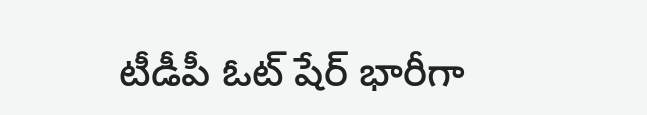టీడీపీ ఓట్ షేర్ భారీగా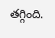తగ్గింది.